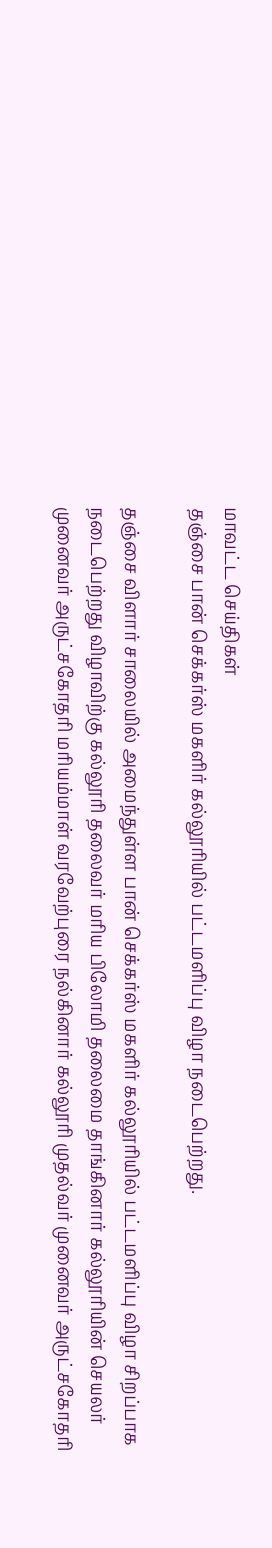மாவட்ட செய்திகள்
தஞ்சை பான் செக்கர்ஸ் மகளிர் கல்லூரியில் பட்டமளிப்பு விழா நடைபெற்றது.

தஞ்சை விளார் சாலையில் அமைந்துள்ள பான் செக்கர்ஸ் மகளிர் கல்லூரியில் பட்டமளிப்பு விழா சிறப்பாக நடைபெற்றது விழாவிற்கு கல்லூரி தலைவர் மரிய பிலோமி தலைமை தாங்கினார் கல்லூரியின் செயலர் முனைவர் அருட்சகோதரி மரியம்மாள் வரவேற்புரை நல்கினார் கல்லூரி முதல்வர் முனைவர் அருட்சகோதரி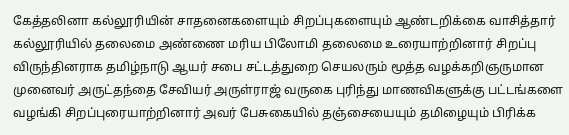கேத்தலினா கல்லூரியின் சாதனைகளையும் சிறப்புகளையும் ஆண்டறிக்கை வாசித்தார் கல்லூரியில் தலைமை அண்ணை மரிய பிலோமி தலைமை உரையாற்றினார் சிறப்பு விருந்தினராக தமிழ்நாடு ஆயர் சபை சட்டத்துறை செயலரும் மூத்த வழக்கறிஞருமான முனைவர் அருட்தந்தை சேவியர் அருள்ராஜ் வருகை புரிந்து மாணவிகளுக்கு பட்டங்களை வழங்கி சிறப்புரையாற்றினார் அவர் பேசுகையில் தஞ்சையையும் தமிழையும் பிரிக்க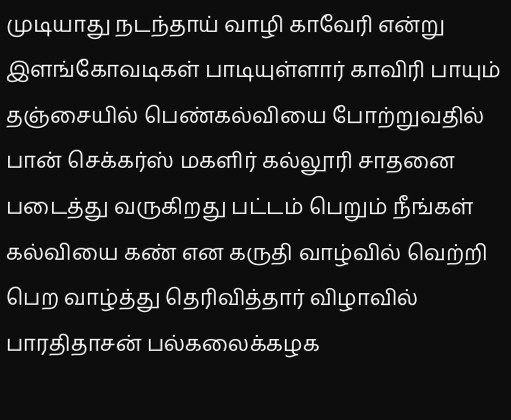முடியாது நடந்தாய் வாழி காவேரி என்று இளங்கோவடிகள் பாடியுள்ளார் காவிரி பாயும் தஞ்சையில் பெண்கல்வியை போற்றுவதில் பான் செக்கர்ஸ் மகளிர் கல்லூரி சாதனை படைத்து வருகிறது பட்டம் பெறும் நீங்கள் கல்வியை கண் என கருதி வாழ்வில் வெற்றி பெற வாழ்த்து தெரிவித்தார் விழாவில் பாரதிதாசன் பல்கலைக்கழக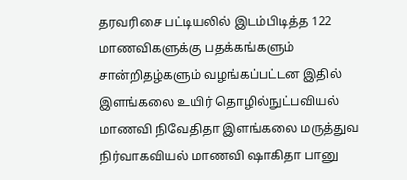தரவரிசை பட்டியலில் இடம்பிடித்த 122 மாணவிகளுக்கு பதக்கங்களும் சான்றிதழ்களும் வழங்கப்பட்டன இதில் இளங்கலை உயிர் தொழில்நுட்பவியல் மாணவி நிவேதிதா இளங்கலை மருத்துவ நிர்வாகவியல் மாணவி ஷாகிதா பானு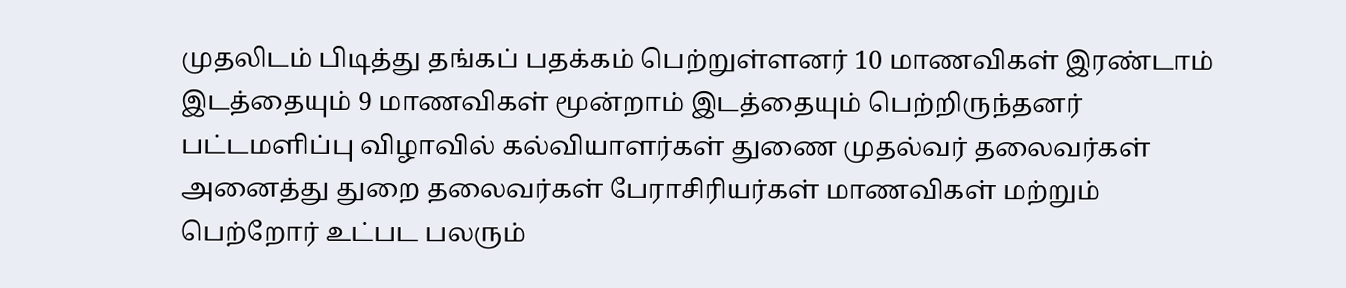முதலிடம் பிடித்து தங்கப் பதக்கம் பெற்றுள்ளனர் 10 மாணவிகள் இரண்டாம் இடத்தையும் 9 மாணவிகள் மூன்றாம் இடத்தையும் பெற்றிருந்தனர் பட்டமளிப்பு விழாவில் கல்வியாளர்கள் துணை முதல்வர் தலைவர்கள் அனைத்து துறை தலைவர்கள் பேராசிரியர்கள் மாணவிகள் மற்றும் பெற்றோர் உட்பட பலரும்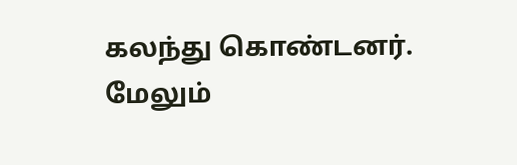கலந்து கொண்டனர்.
மேலும்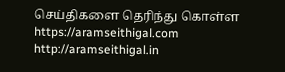செய்திகளை தெரிந்து கொள்ள https://aramseithigal.com http://aramseithigal.in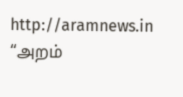http://aramnews.in “அறம்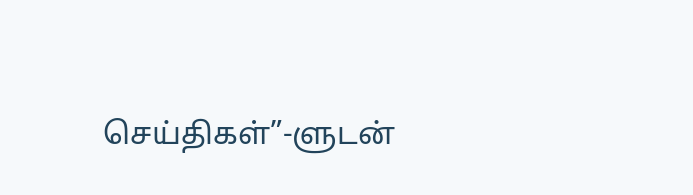செய்திகள்”-ளுடன்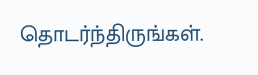தொடர்ந்திருங்கள்.